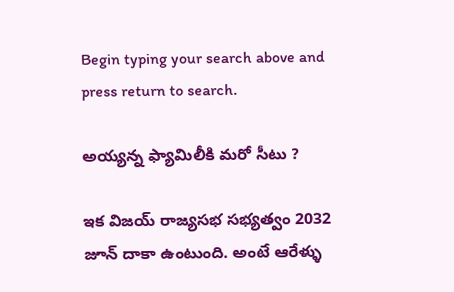Begin typing your search above and press return to search.

అయ్యన్న ఫ్యామిలీకి మరో సీటు ?

ఇక విజయ్ రాజ్యసభ సభ్యత్వం 2032 జూన్ దాకా ఉంటుంది. అంటే ఆరేళ్ళు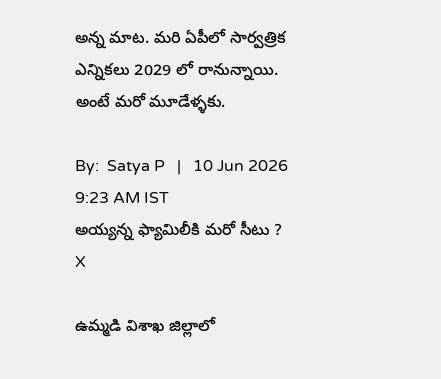అన్న మాట. మరి ఏపీలో సార్వత్రిక ఎన్నికలు 2029 లో రానున్నాయి. అంటే మరో మూడేళ్ళకు.

By:  Satya P   |   10 Jun 2026 9:23 AM IST
అయ్యన్న ఫ్యామిలీకి మరో సీటు ?
X

ఉమ్మడి విశాఖ జిల్లాలో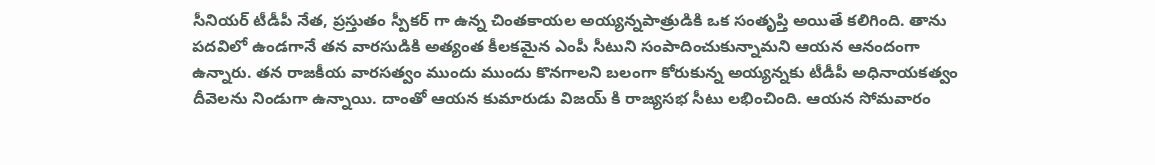సీనియర్ టీడీపీ నేత, ప్రస్తుతం స్పీకర్ గా ఉన్న చింతకాయల అయ్యన్నపాత్రుడికి ఒక సంతృప్తి అయితే కలిగింది. తాను పదవిలో ఉండగానే తన వారసుడికి అత్యంత కీలకమైన ఎంపీ సీటుని సంపాదించుకున్నామని ఆయన ఆనందంగా ఉన్నారు. తన రాజకీయ వారసత్వం ముందు ముందు కొనగాలని బలంగా కోరుకున్న అయ్యన్నకు టీడీపీ అధినాయకత్వం దీవెలను నిండుగా ఉన్నాయి. దాంతో ఆయన కుమారుడు విజయ్ కి రాజ్యసభ సీటు లభించింది. ఆయన సోమవారం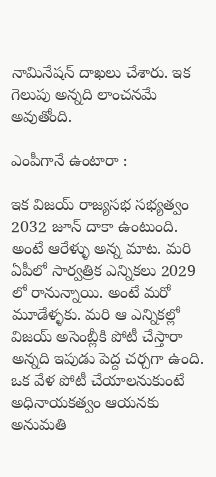నామినేషన్ దాఖలు చేశారు. ఇక గెలుపు అన్నది లాంచనమే అవుతోంది.

ఎంపీగానే ఉంటారా :

ఇక విజయ్ రాజ్యసభ సభ్యత్వం 2032 జూన్ దాకా ఉంటుంది. అంటే ఆరేళ్ళు అన్న మాట. మరి ఏపీలో సార్వత్రిక ఎన్నికలు 2029 లో రానున్నాయి. అంటే మరో మూడేళ్ళకు. మరి ఆ ఎన్నికల్లో విజయ్ అసెంబ్లీకి పోటీ చేస్తారా అన్నది ఇపుడు పెద్ద చర్చగా ఉంది. ఒక వేళ పోటీ చేయాలనుకుంటే అధినాయకత్వం ఆయనకు అనుమతి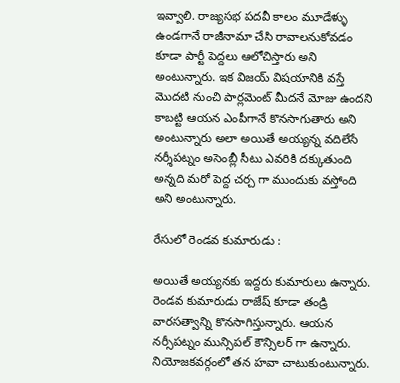ఇవ్వాలి. రాజ్యసభ పదవీ కాలం మూడేళ్ళు ఉండగానే రాజీనామా చేసి రావాలనుకోవడం కూడా పార్టీ పెద్దలు ఆలోచిస్తారు అని అంటున్నారు. ఇక విజయ్ విషయానికి వస్తే మొదటి నుంచి పార్లమెంట్ మీదనే మోజు ఉందని కాబట్టి ఆయన ఎంపీగానే కొనసాగుతారు అని అంటున్నారు అలా అయితే అయ్యన్న వదిలేసే నర్శీపట్నం అసెంబ్లీ సీటు ఎవరికి దక్కుతుంది అన్నది మరో పెద్ద చర్చ గా ముందుకు వస్తోంది అని అంటున్నారు.

రేసులో రెండవ కుమారుడు :

అయితే అయ్యనకు ఇద్దరు కుమారులు ఉన్నారు. రెండవ కుమారుడు రాజేష్ కూడా తండ్రి వారసత్వాన్ని కొనసాగిస్తున్నారు. ఆయన నర్సీపట్నం మున్సిపల్ కౌన్సిలర్ గా ఉన్నారు. నియోజకవర్గంలో తన హవా చాటుకుంటున్నారు.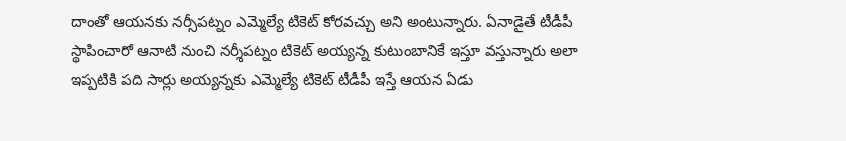దాంతో ఆయనకు నర్సీపట్నం ఎమ్మెల్యే టికెట్ కోరవచ్చు అని అంటున్నారు. ఏనాడైతే టీడీపీ స్థాపించారో ఆనాటి నుంచి నర్శీపట్నం టికెట్ అయ్యన్న కుటుంబానికే ఇస్తూ వస్తున్నారు అలా ఇప్పటికి పది సార్లు అయ్యన్నకు ఎమ్మెల్యే టికెట్ టీడీపీ ఇస్తే ఆయన ఏడు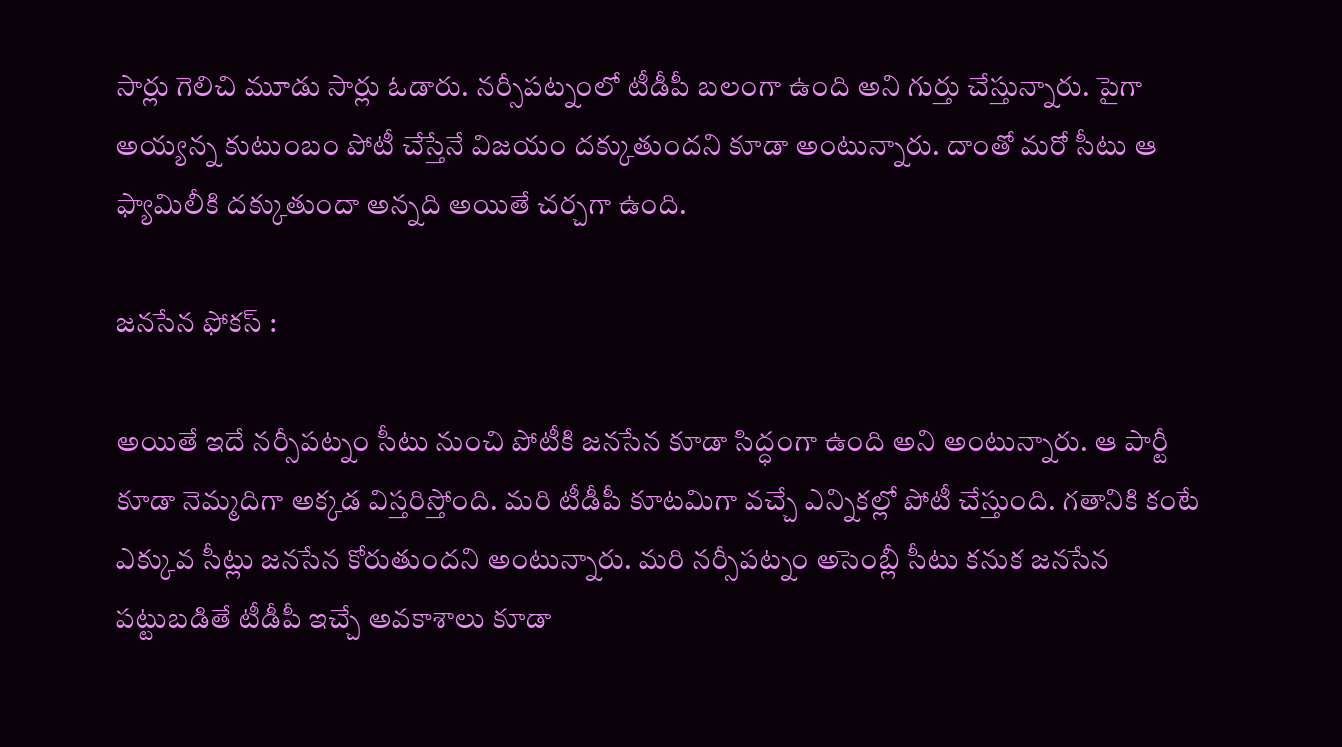సార్లు గెలిచి మూడు సార్లు ఓడారు. నర్సీపట్నంలో టీడీపీ బలంగా ఉంది అని గుర్తు చేస్తున్నారు. పైగా అయ్యన్న కుటుంబం పోటీ చేస్తేనే విజయం దక్కుతుందని కూడా అంటున్నారు. దాంతో మరో సీటు ఆ ఫ్యామిలీకి దక్కుతుందా అన్నది అయితే చర్చగా ఉంది.

జనసేన ఫోకస్ :

అయితే ఇదే నర్సీపట్నం సీటు నుంచి పోటీకి జనసేన కూడా సిద్ధంగా ఉంది అని అంటున్నారు. ఆ పార్టీ కూడా నెమ్మదిగా అక్కడ విస్తరిస్తోంది. మరి టీడీపీ కూటమిగా వచ్చే ఎన్నికల్లో పోటీ చేస్తుంది. గతానికి కంటే ఎక్కువ సీట్లు జనసేన కోరుతుందని అంటున్నారు. మరి నర్సీపట్నం అసెంబ్లీ సీటు కనుక జనసేన పట్టుబడితే టీడీపీ ఇచ్చే అవకాశాలు కూడా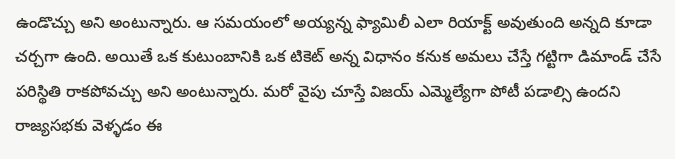ఉండొచ్చు అని అంటున్నారు. ఆ సమయంలో అయ్యన్న ఫ్యామిలీ ఎలా రియాక్ట్ అవుతుంది అన్నది కూడా చర్చగా ఉంది. అయితే ఒక కుటుంబానికి ఒక టికెట్ అన్న విధానం కనుక అమలు చేస్తే గట్టిగా డిమాండ్ చేసే పరిస్థితి రాకపోవచ్చు అని అంటున్నారు. మరో వైపు చూస్తే విజయ్ ఎమ్మెల్యేగా పోటీ పడాల్సి ఉందని రాజ్యసభకు వెళ్ళడం ఈ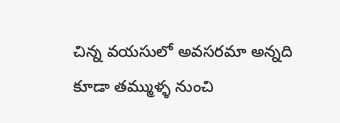చిన్న వయసులో అవసరమా అన్నది కూడా తమ్ముళ్ళ నుంచి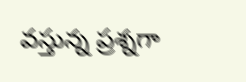వస్తున్న ప్రశ్నగా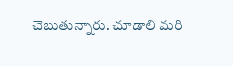చెబుతున్నారు. చూడాలి మరి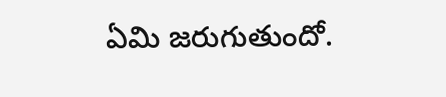ఏమి జరుగుతుందో.